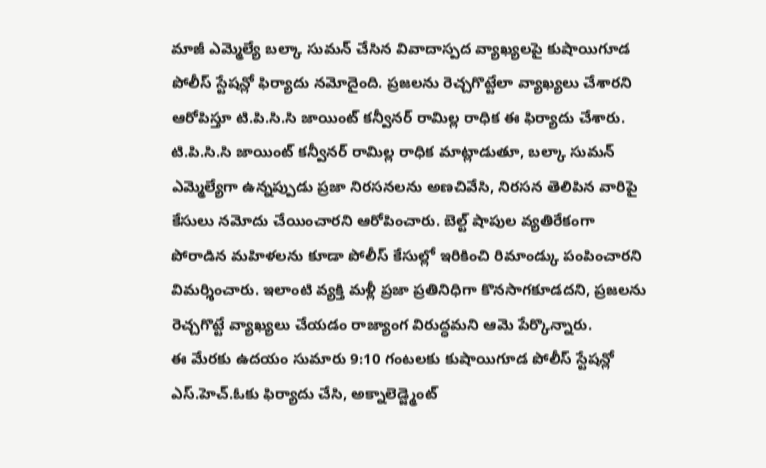మాజీ ఎమ్మెల్యే బల్కా సుమన్ చేసిన వివాదాస్పద వ్యాఖ్యలపై కుషాయిగూడ పోలీస్ స్టేషన్లో ఫిర్యాదు నమోదైంది. ప్రజలను రెచ్చగొట్టేలా వ్యాఖ్యలు చేశారని ఆరోపిస్తూ టి.పి.సి.సి జాయింట్ కన్వీనర్ రామిల్ల రాధిక ఈ ఫిర్యాదు చేశారు.
టి.పి.సి.సి జాయింట్ కన్వీనర్ రామిల్ల రాధిక మాట్లాడుతూ, బల్కా సుమన్ ఎమ్మెల్యేగా ఉన్నప్పుడు ప్రజా నిరసనలను అణచివేసి, నిరసన తెలిపిన వారిపై కేసులు నమోదు చేయించారని ఆరోపించారు. బెల్ట్ షాపుల వ్యతిరేకంగా పోరాడిన మహిళలను కూడా పోలీస్ కేసుల్లో ఇరికించి రిమాండ్కు పంపించారని విమర్శించారు. ఇలాంటి వ్యక్తి మళ్లీ ప్రజా ప్రతినిధిగా కొనసాగకూడదని, ప్రజలను రెచ్చగొట్టే వ్యాఖ్యలు చేయడం రాజ్యాంగ విరుద్ధమని ఆమె పేర్కొన్నారు.
ఈ మేరకు ఉదయం సుమారు 9:10 గంటలకు కుషాయిగూడ పోలీస్ స్టేషన్లో ఎస్.హెచ్.ఓకు ఫిర్యాదు చేసి, అక్నాలెడ్జ్మెంట్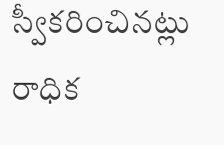స్వీకరించినట్లు రాధిక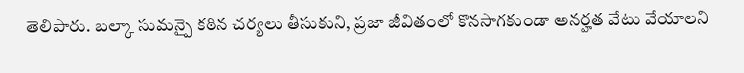తెలిపారు. బల్కా సుమన్పై కఠిన చర్యలు తీసుకుని, ప్రజా జీవితంలో కొనసాగకుండా అనర్హత వేటు వేయాలని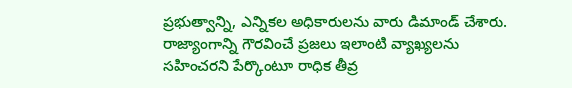ప్రభుత్వాన్ని, ఎన్నికల అధికారులను వారు డిమాండ్ చేశారు.
రాజ్యాంగాన్ని గౌరవించే ప్రజలు ఇలాంటి వ్యాఖ్యలను సహించరని పేర్కొంటూ రాధిక తీవ్ర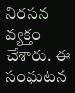నిరసన వ్యక్తం చేశారు. ఈ సంఘటన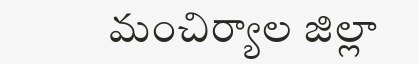మంచిర్యాల జిల్లా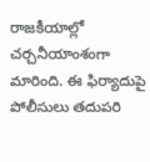రాజకీయాల్లో చర్చనీయాంశంగా మారింది. ఈ ఫిర్యాదుపై పోలీసులు తదుపరి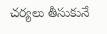చర్యలు తీసుకునే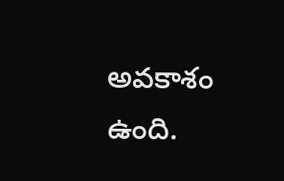అవకాశం ఉంది.